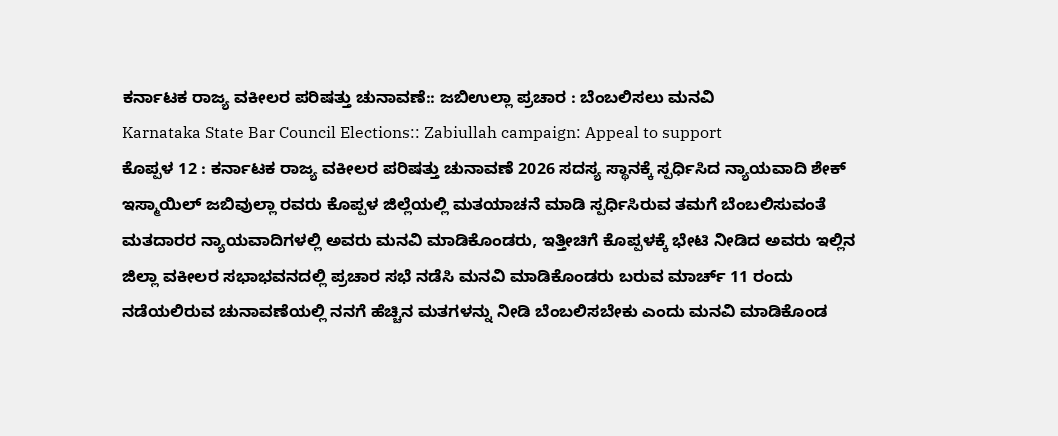ಕರ್ನಾಟಕ ರಾಜ್ಯ ವಕೀಲರ ಪರಿಷತ್ತು ಚುನಾವಣೆ:: ಜಬಿಉಲ್ಲಾ ಪ್ರಚಾರ : ಬೆಂಬಲಿಸಲು ಮನವಿ
Karnataka State Bar Council Elections:: Zabiullah campaign: Appeal to support
ಕೊಪ್ಪಳ 12 : ಕರ್ನಾಟಕ ರಾಜ್ಯ ವಕೀಲರ ಪರಿಷತ್ತು ಚುನಾವಣೆ 2026 ಸದಸ್ಯ ಸ್ಥಾನಕ್ಕೆ ಸ್ಪರ್ಧಿಸಿದ ನ್ಯಾಯವಾದಿ ಶೇಕ್ ಇಸ್ಮಾಯಿಲ್ ಜಬಿವುಲ್ಲಾ ರವರು ಕೊಪ್ಪಳ ಜಿಲ್ಲೆಯಲ್ಲಿ ಮತಯಾಚನೆ ಮಾಡಿ ಸ್ಪರ್ಧಿಸಿರುವ ತಮಗೆ ಬೆಂಬಲಿಸುವಂತೆ ಮತದಾರರ ನ್ಯಾಯವಾದಿಗಳಲ್ಲಿ ಅವರು ಮನವಿ ಮಾಡಿಕೊಂಡರು, ಇತ್ತೀಚಿಗೆ ಕೊಪ್ಪಳಕ್ಕೆ ಭೇಟಿ ನೀಡಿದ ಅವರು ಇಲ್ಲಿನ ಜಿಲ್ಲಾ ವಕೀಲರ ಸಭಾಭವನದಲ್ಲಿ ಪ್ರಚಾರ ಸಭೆ ನಡೆಸಿ ಮನವಿ ಮಾಡಿಕೊಂಡರು ಬರುವ ಮಾರ್ಚ್ 11 ರಂದು ನಡೆಯಲಿರುವ ಚುನಾವಣೆಯಲ್ಲಿ ನನಗೆ ಹೆಚ್ಚಿನ ಮತಗಳನ್ನು ನೀಡಿ ಬೆಂಬಲಿಸಬೇಕು ಎಂದು ಮನವಿ ಮಾಡಿಕೊಂಡ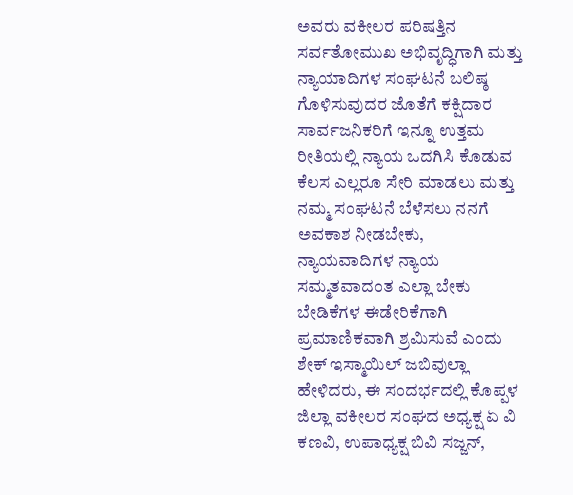ಅವರು ವಕೀಲರ ಪರಿಷತ್ತಿನ ಸರ್ವತೋಮುಖ ಅಭಿವೃದ್ಧಿಗಾಗಿ ಮತ್ತು ನ್ಯಾಯಾದಿಗಳ ಸಂಘಟನೆ ಬಲಿಷ್ಠ ಗೊಳಿಸುವುದರ ಜೊತೆಗೆ ಕಕ್ಷಿದಾರ ಸಾರ್ವಜನಿಕರಿಗೆ ಇನ್ನೂ ಉತ್ತಮ ರೀತಿಯಲ್ಲಿ ನ್ಯಾಯ ಒದಗಿಸಿ ಕೊಡುವ ಕೆಲಸ ಎಲ್ಲರೂ ಸೇರಿ ಮಾಡಲು ಮತ್ತು ನಮ್ಮ ಸಂಘಟನೆ ಬೆಳೆಸಲು ನನಗೆ ಅವಕಾಶ ನೀಡಬೇಕು,
ನ್ಯಾಯವಾದಿಗಳ ನ್ಯಾಯ ಸಮ್ಮತವಾದಂತ ಎಲ್ಲಾ ಬೇಕು ಬೇಡಿಕೆಗಳ ಈಡೇರಿಕೆಗಾಗಿ ಪ್ರಮಾಣಿಕವಾಗಿ ಶ್ರಮಿಸುವೆ ಎಂದು ಶೇಕ್ ಇಸ್ಮಾಯಿಲ್ ಜಬಿವುಲ್ಲಾ ಹೇಳಿದರು, ಈ ಸಂದರ್ಭದಲ್ಲಿ ಕೊಪ್ಪಳ ಜಿಲ್ಲಾ ವಕೀಲರ ಸಂಘದ ಅಧ್ಯಕ್ಷ ಏ ವಿ ಕಣವಿ, ಉಪಾಧ್ಯಕ್ಷ ಬಿವಿ ಸಜ್ಜನ್,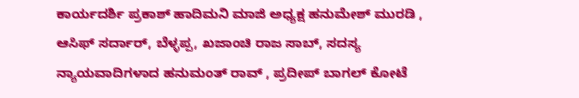ಕಾರ್ಯದರ್ಶಿ ಪ್ರಕಾಶ್ ಹಾದಿಮನಿ ಮಾಜಿ ಅಧ್ಯಕ್ಷ ಹನುಮೇಶ್ ಮುರಡಿ , ಆಸಿಫ್ ಸರ್ದಾರ್, ಬೆಳ್ಳಪ್ಪ, ಖಜಾಂಚಿ ರಾಜ ಸಾಬ್, ಸದಸ್ಯ ನ್ಯಾಯವಾದಿಗಳಾದ ಹನುಮಂತ್ ರಾವ್ , ಪ್ರದೀಪ್ ಬಾಗಲ್ ಕೋಟೆ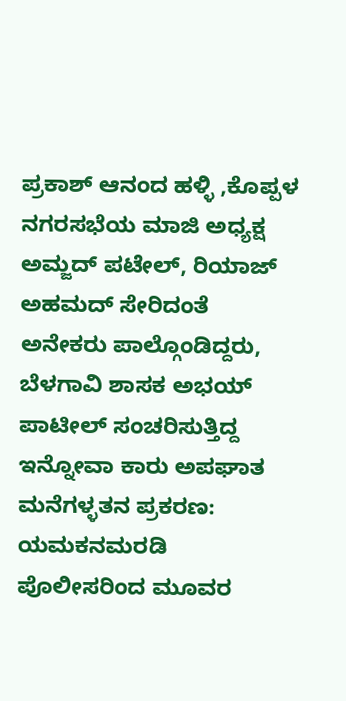ಪ್ರಕಾಶ್ ಆನಂದ ಹಳ್ಳಿ ,ಕೊಪ್ಪಳ ನಗರಸಭೆಯ ಮಾಜಿ ಅಧ್ಯಕ್ಷ ಅಮ್ಜದ್ ಪಟೇಲ್, ರಿಯಾಜ್ ಅಹಮದ್ ಸೇರಿದಂತೆ ಅನೇಕರು ಪಾಲ್ಗೊಂಡಿದ್ದರು,
ಬೆಳಗಾವಿ ಶಾಸಕ ಅಭಯ್ ಪಾಟೀಲ್ ಸಂಚರಿಸುತ್ತಿದ್ದ ಇನ್ನೋವಾ ಕಾರು ಅಪಘಾತ
ಮನೆಗಳ್ಳತನ ಪ್ರಕರಣ: ಯಮಕನಮರಡಿ ಪೊಲೀಸರಿಂದ ಮೂವರ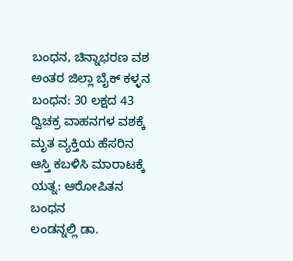ಬಂಧನ, ಚಿನ್ನಾಭರಣ ವಶ
ಅಂತರ ಜಿಲ್ಲಾ ಬೈಕ್ ಕಳ್ಳನ ಬಂಧನ: 30 ಲಕ್ಷದ 43 ದ್ವಿಚಕ್ರ ವಾಹನಗಳ ವಶಕ್ಕೆ
ಮೃತ ವ್ಯಕ್ತಿಯ ಹೆಸರಿನ ಆಸ್ತಿ ಕಬಳಿಸಿ ಮಾರಾಟಕ್ಕೆ ಯತ್ನ: ಆರೋಪಿತನ ಬಂಧನ
ಲಂಡನ್ನಲ್ಲಿ ಡಾ.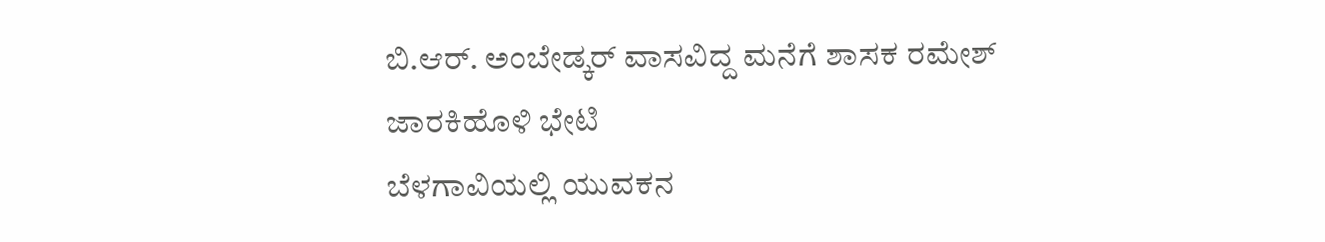ಬಿ.ಆರ್. ಅಂಬೇಡ್ಕರ್ ವಾಸವಿದ್ದ ಮನೆಗೆ ಶಾಸಕ ರಮೇಶ್ ಜಾರಕಿಹೊಳಿ ಭೇಟಿ
ಬೆಳಗಾವಿಯಲ್ಲಿ ಯುವಕನ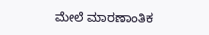ಮೇಲೆ ಮಾರಣಾಂತಿಕ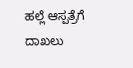ಹಲ್ಲೆ ಆಸ್ಪತ್ರೆಗೆ ದಾಖಲು